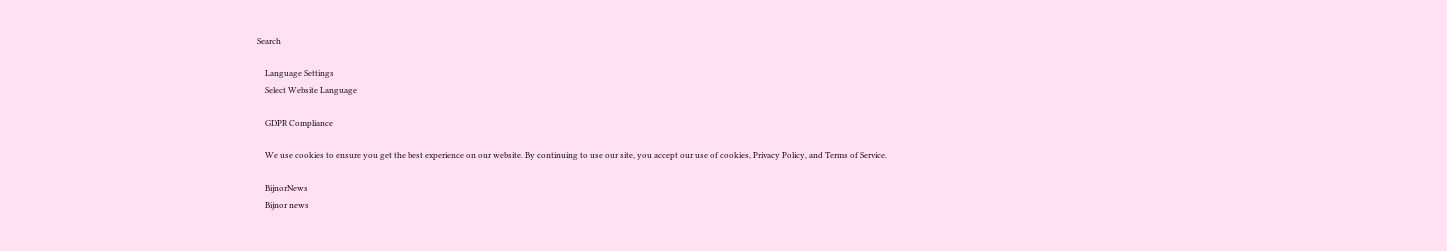Search

    Language Settings
    Select Website Language

    GDPR Compliance

    We use cookies to ensure you get the best experience on our website. By continuing to use our site, you accept our use of cookies, Privacy Policy, and Terms of Service.

    BijnorNews
    Bijnor news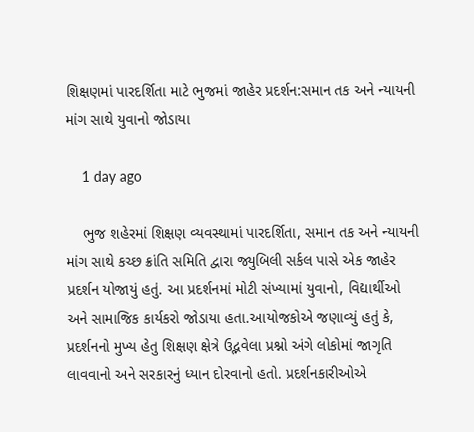શિક્ષણમાં પારદર્શિતા માટે ભુજમાં જાહેર પ્રદર્શન:સમાન તક અને ન્યાયની માંગ સાથે યુવાનો જોડાયા

    1 day ago

    ભુજ શહેરમાં શિક્ષણ વ્યવસ્થામાં પારદર્શિતા, સમાન તક અને ન્યાયની માંગ સાથે કચ્છ ક્રાંતિ સમિતિ દ્વારા જ્યુબિલી સર્કલ પાસે એક જાહેર પ્રદર્શન યોજાયું હતું. આ પ્રદર્શનમાં મોટી સંખ્યામાં યુવાનો, વિદ્યાર્થીઓ અને સામાજિક કાર્યકરો જોડાયા હતા.આયોજકોએ જણાવ્યું હતું કે, પ્રદર્શનનો મુખ્ય હેતુ શિક્ષણ ક્ષેત્રે ઉદ્ભવેલા પ્રશ્નો અંગે લોકોમાં જાગૃતિ લાવવાનો અને સરકારનું ધ્યાન દોરવાનો હતો. પ્રદર્શનકારીઓએ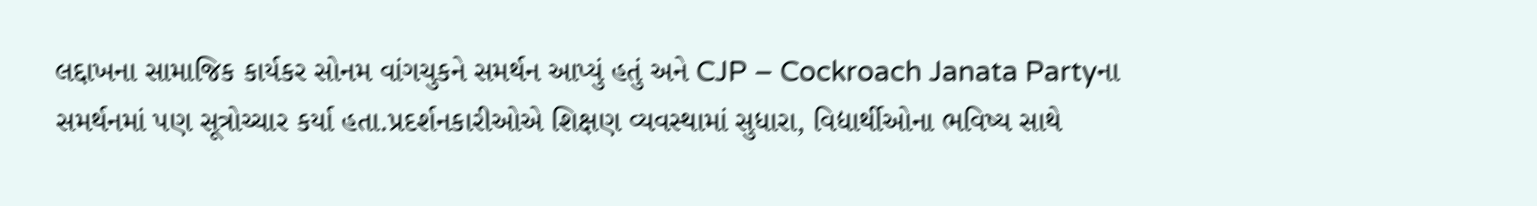લદ્દાખના સામાજિક કાર્યકર સોનમ વાંગચુકને સમર્થન આપ્યું હતું અને CJP – Cockroach Janata Partyના સમર્થનમાં પણ સૂત્રોચ્ચાર કર્યા હતા.પ્રદર્શનકારીઓએ શિક્ષણ વ્યવસ્થામાં સુધારા, વિદ્યાર્થીઓના ભવિષ્ય સાથે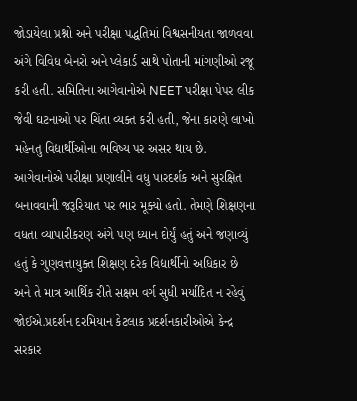જોડાયેલા પ્રશ્નો અને પરીક્ષા પદ્ધતિમાં વિશ્વસનીયતા જાળવવા અંગે વિવિધ બેનરો અને પ્લેકાર્ડ સાથે પોતાની માંગણીઓ રજૂ કરી હતી. સમિતિના આગેવાનોએ NEET પરીક્ષા પેપર લીક જેવી ઘટનાઓ પર ચિંતા વ્યક્ત કરી હતી, જેના કારણે લાખો મહેનતુ વિદ્યાર્થીઓના ભવિષ્ય પર અસર થાય છે. આગેવાનોએ પરીક્ષા પ્રણાલીને વધુ પારદર્શક અને સુરક્ષિત બનાવવાની જરૂરિયાત પર ભાર મૂક્યો હતો. તેમણે શિક્ષણના વધતા વ્યાપારીકરણ અંગે પણ ધ્યાન દોર્યું હતું અને જણાવ્યું હતું કે ગુણવત્તાયુક્ત શિક્ષણ દરેક વિદ્યાર્થીનો અધિકાર છે અને તે માત્ર આર્થિક રીતે સક્ષમ વર્ગ સુધી મર્યાદિત ન રહેવું જોઈએ.પ્રદર્શન દરમિયાન કેટલાક પ્રદર્શનકારીઓએ કેન્દ્ર સરકાર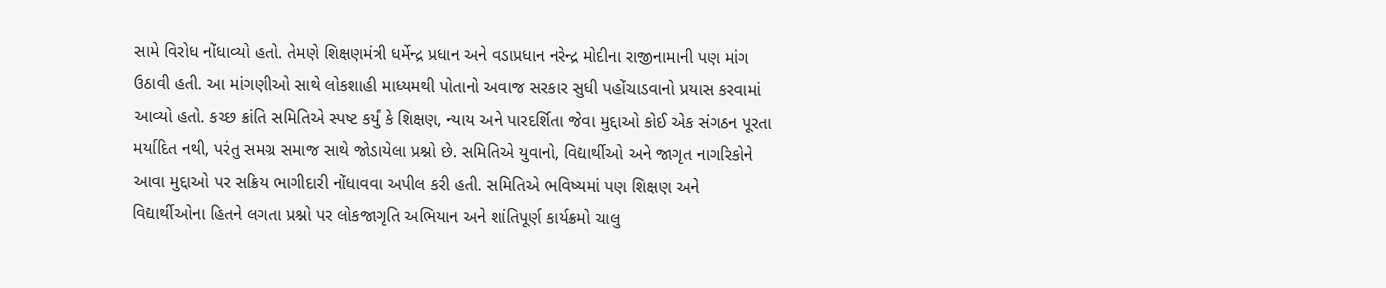સામે વિરોધ નોંધાવ્યો હતો. તેમણે શિક્ષણમંત્રી ધર્મેન્દ્ર પ્રધાન અને વડાપ્રધાન નરેન્દ્ર મોદીના રાજીનામાની પણ માંગ ઉઠાવી હતી. આ માંગણીઓ સાથે લોકશાહી માધ્યમથી પોતાનો અવાજ સરકાર સુધી પહોંચાડવાનો પ્રયાસ કરવામાં આવ્યો હતો. કચ્છ ક્રાંતિ સમિતિએ સ્પષ્ટ કર્યું કે શિક્ષણ, ન્યાય અને પારદર્શિતા જેવા મુદ્દાઓ કોઈ એક સંગઠન પૂરતા મર્યાદિત નથી, પરંતુ સમગ્ર સમાજ સાથે જોડાયેલા પ્રશ્નો છે. સમિતિએ યુવાનો, વિદ્યાર્થીઓ અને જાગૃત નાગરિકોને આવા મુદ્દાઓ પર સક્રિય ભાગીદારી નોંધાવવા અપીલ કરી હતી. સમિતિએ ભવિષ્યમાં પણ શિક્ષણ અને વિદ્યાર્થીઓના હિતને લગતા પ્રશ્નો પર લોકજાગૃતિ અભિયાન અને શાંતિપૂર્ણ કાર્યક્રમો ચાલુ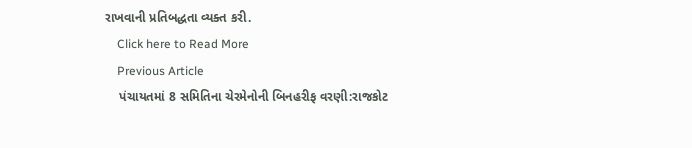રાખવાની પ્રતિબદ્ધતા વ્યક્ત કરી.
    Click here to Read More
    Previous Article
    પંચાયતમાં 8 સમિતિના ચેરમેનોની બિનહરીફ વરણી:રાજકોટ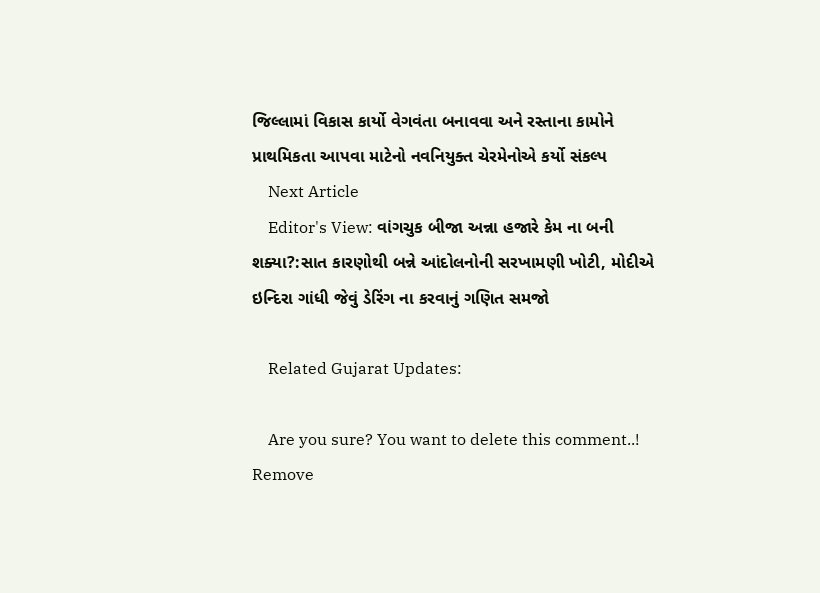જિલ્લામાં વિકાસ કાર્યો વેગવંતા બનાવવા અને રસ્તાના કામોને પ્રાથમિકતા આપવા માટેનો નવનિયુક્ત ચેરમેનોએ કર્યો સંકલ્પ
    Next Article
    Editor's View: વાંગચુક બીજા અન્ના હજારે કેમ ના બની શક્યા?:સાત કારણોથી બન્ને આંદોલનોની સરખામણી ખોટી, મોદીએ ઇન્દિરા ગાંધી જેવું ડેરિંગ ના કરવાનું ગણિત સમજો

    Related Gujarat Updates:

    Are you sure? You want to delete this comment..! Remove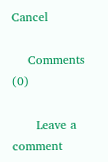Cancel

    Comments (0)

      Leave a comment